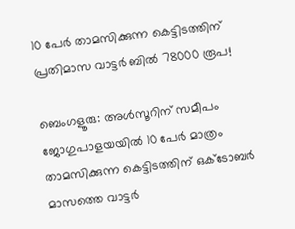10 പേർ താമസിക്കുന്ന കെട്ടിടത്തിന് പ്രതിമാസ വാട്ടർ ബിൽ 78000 രൂപ!

ബെംഗളൂരു: അൾസൂറിന് സമീപം ജോഗുപാളയയിൽ 10 പേർ മാത്രം താമസിക്കുന്ന കെട്ടിടത്തിന് ഒക്‌ടോബർ മാസത്തെ വാട്ടർ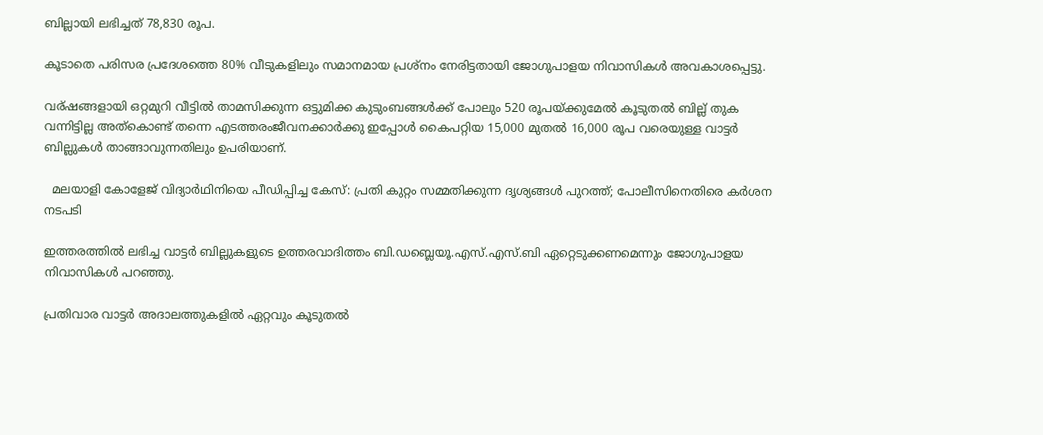ബില്ലായി ലഭിച്ചത് 78,830 രൂപ.

കൂടാതെ പരിസര പ്രദേശത്തെ 80% വീടുകളിലും സമാനമായ പ്രശ്‌നം നേരിട്ടതായി ജോഗുപാളയ നിവാസികൾ അവകാശപ്പെട്ടു.

വര്ഷങ്ങളായി ഒറ്റമുറി വീട്ടിൽ താമസിക്കുന്ന ഒട്ടുമിക്ക കുടുംബങ്ങൾക്ക് പോലും 520 രൂപയ്ക്കുമേൽ കൂടുതൽ ബില്ല് തുക വന്നിട്ടില്ല അത്കൊണ്ട് തന്നെ എടത്തരംജീവനക്കാർക്കു ഇപ്പോൾ കൈപറ്റിയ 15,000 മുതൽ 16,000 രൂപ വരെയുള്ള വാട്ടർ ബില്ലുകൾ താങ്ങാവുന്നതിലും ഉപരിയാണ്.

  മലയാളി കോളേജ് വിദ്യാർഥിനിയെ പീഡിപ്പിച്ച കേസ്: പ്രതി കുറ്റം സമ്മതിക്കുന്ന ദൃശ്യങ്ങൾ പുറത്ത്; പോലീസിനെതിരെ കർശന നടപടി

ഇത്തരത്തിൽ ലഭിച്ച വാട്ടർ ബില്ലുകളുടെ ഉത്തരവാദിത്തം ബി.ഡബ്ലെയൂ.എസ്.എസ്.ബി ഏറ്റെടുക്കണമെന്നും ജോഗുപാളയ നിവാസികൾ പറഞ്ഞു.

പ്രതിവാര വാട്ടർ അദാലത്തുകളിൽ ഏറ്റവും കൂടുതൽ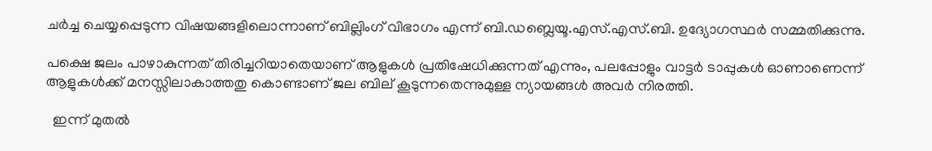ചർച്ച ചെയ്യപ്പെടുന്ന വിഷയങ്ങളിലൊന്നാണ് ബില്ലിംഗ് വിഭാഗം എന്ന് ബി.ഡബ്ലെയൂ.എസ്.എസ്.ബി. ഉദ്യോഗസ്ഥർ സമ്മതിക്കുന്നു.

പക്ഷെ ജലം പാഴാകുന്നത് തിരിച്ചറിയാതെയാണ് ആളുകൾ പ്രതിഷേധിക്കുന്നത് എന്നും, പലപ്പോളും വാട്ടർ ടാപ്പുകൾ ഓണാണെന്ന് ആളുകൾക്ക് മനസ്സിലാകാത്തതു കൊണ്ടാണ് ജല ബില് കൂടുന്നതെന്നുമുള്ള ന്യായങ്ങൾ അവർ നിരത്തി.

  ഇന്ന് മുതൽ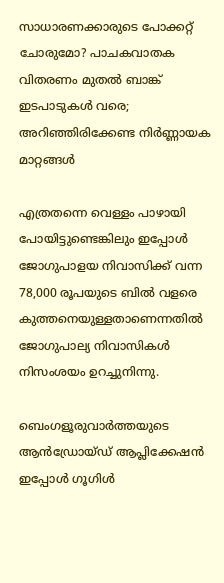സാധാരണക്കാരുടെ പോക്കറ്റ് ചോരുമോ? പാചകവാതക വിതരണം മുതൽ ബാങ്ക് ഇടപാടുകൾ വരെ; അറിഞ്ഞിരിക്കേണ്ട നിർണ്ണായക മാറ്റങ്ങൾ

എത്രതന്നെ വെള്ളം പാഴായി പോയിട്ടുണ്ടെങ്കിലും ഇപ്പോൾ ജോഗുപാളയ നിവാസിക്ക് വന്ന 78,000 രൂപയുടെ ബിൽ വളരെ കുത്തനെയുള്ളതാണെന്നതിൽ ജോഗുപാല്യ നിവാസികൾ നിസംശയം ഉറച്ചുനിന്നു.

ബെംഗളൂരുവാർത്തയുടെ ആൻഡ്രോയ്ഡ് ആപ്ലിക്കേഷൻ ഇപ്പോൾ ഗൂഗിൾ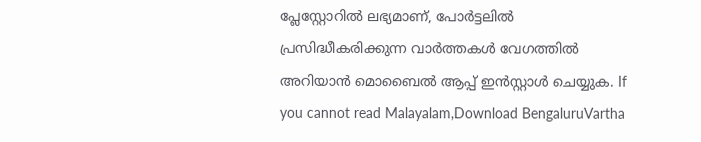പ്ലേസ്റ്റോറിൽ ലഭ്യമാണ്, പോർട്ടലിൽ പ്രസിദ്ധീകരിക്കുന്ന വാർത്തകൾ വേഗത്തിൽ അറിയാൻ മൊബൈൽ ആപ്പ് ഇൻസ്റ്റാൾ ചെയ്യുക. If you cannot read Malayalam,Download BengaluruVartha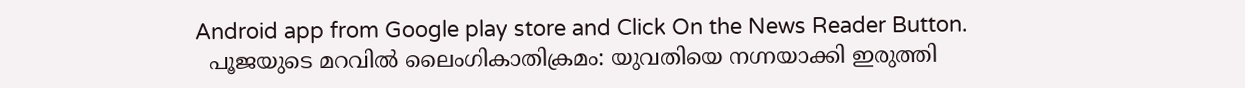Android app from Google play store and Click On the News Reader Button.
  പൂജയുടെ മറവിൽ ലൈംഗികാതിക്രമം: യുവതിയെ നഗ്നയാക്കി ഇരുത്തി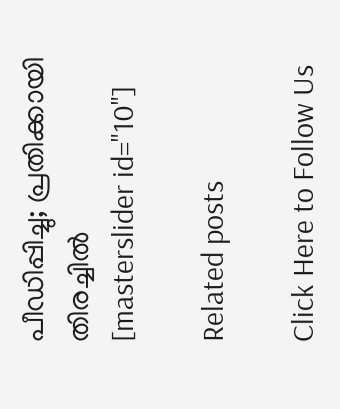പീഡിപ്പിച്ചു; പ്രതിക്കായി തിരച്ചിൽ
[masterslider id="10"]

Related posts

Click Here to Follow Us